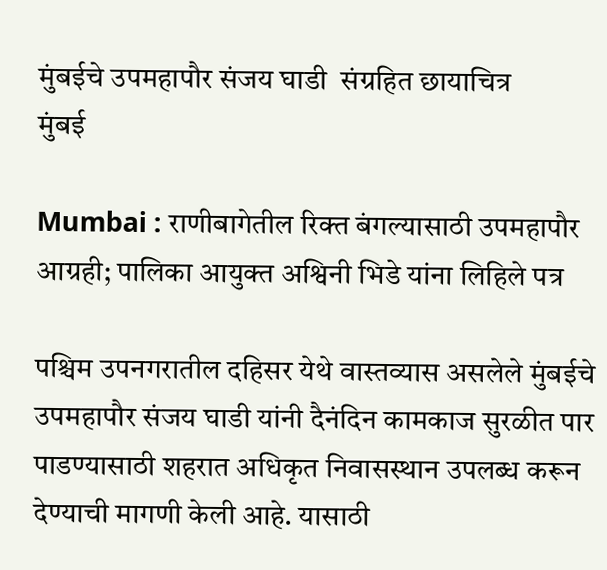मुंबईचे उपमहापौर संजय घाडी  संग्रहित छायाचित्र
मुंबई

Mumbai : राणीबागेतील रिक्त बंगल्यासाठी उपमहापौर आग्रही; पालिका आयुक्त अश्विनी भिडे यांना लिहिले पत्र

पश्चिम उपनगरातील दहिसर येथे वास्तव्यास असलेले मुंबईचे उपमहापौर संजय घाडी यांनी दैनंदिन कामकाज सुरळीत पार पाडण्यासाठी शहरात अधिकृत निवासस्थान उपलब्ध करून देण्याची मागणी केली आहे. यासाठी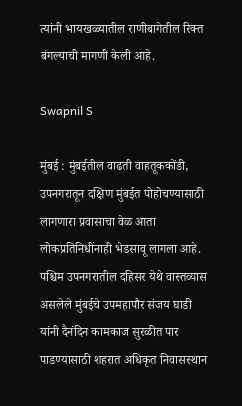त्यांनी भायखळ्यातील राणीबागेतील रिक्त बंगल्याची मागणी केली आहे.

Swapnil S

मुंबई : मुंबईतील वाढती वाहतूककोंडी, उपनगरातून दक्षिण मुंबईत पोहोचण्यासाठी लागणारा प्रवासाचा वेळ आता लोकप्रतिनिधींनाही भेडसावू लागला आहे. पश्चिम उपनगरातील दहिसर येथे वास्तव्यास असलेले मुंबईचे उपमहापौर संजय घाडी यांनी दैनंदिन कामकाज सुरळीत पार पाडण्यासाठी शहरात अधिकृत निवासस्थान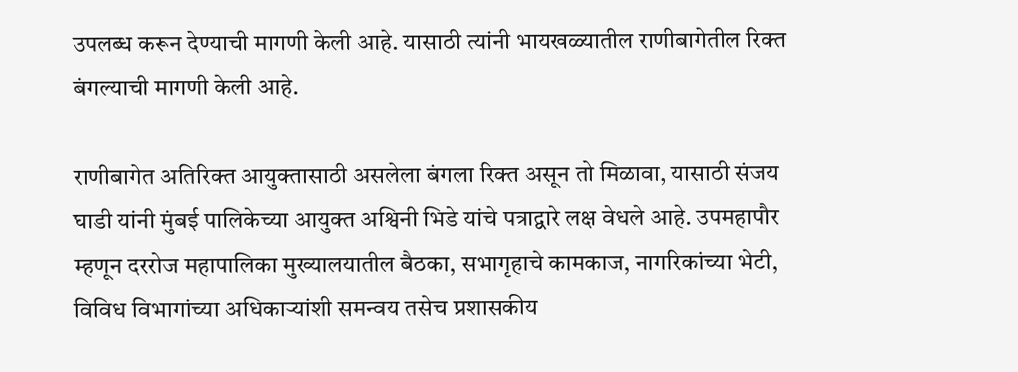उपलब्ध करून देण्याची मागणी केली आहे. यासाठी त्यांनी भायखळ्यातील राणीबागेतील रिक्त बंगल्याची मागणी केली आहे.

राणीबागेत अतिरिक्त आयुक्तासाठी असलेला बंगला रिक्त असून तो मिळावा, यासाठी संजय घाडी यांनी मुंबई पालिकेच्या आयुक्त अश्विनी भिडे यांचे पत्राद्वारे लक्ष वेधले आहे. उपमहापौर म्हणून दररोज महापालिका मुख्यालयातील बैठका, सभागृहाचे कामकाज, नागरिकांच्या भेटी, विविध विभागांच्या अधिकाऱ्यांशी समन्वय तसेच प्रशासकीय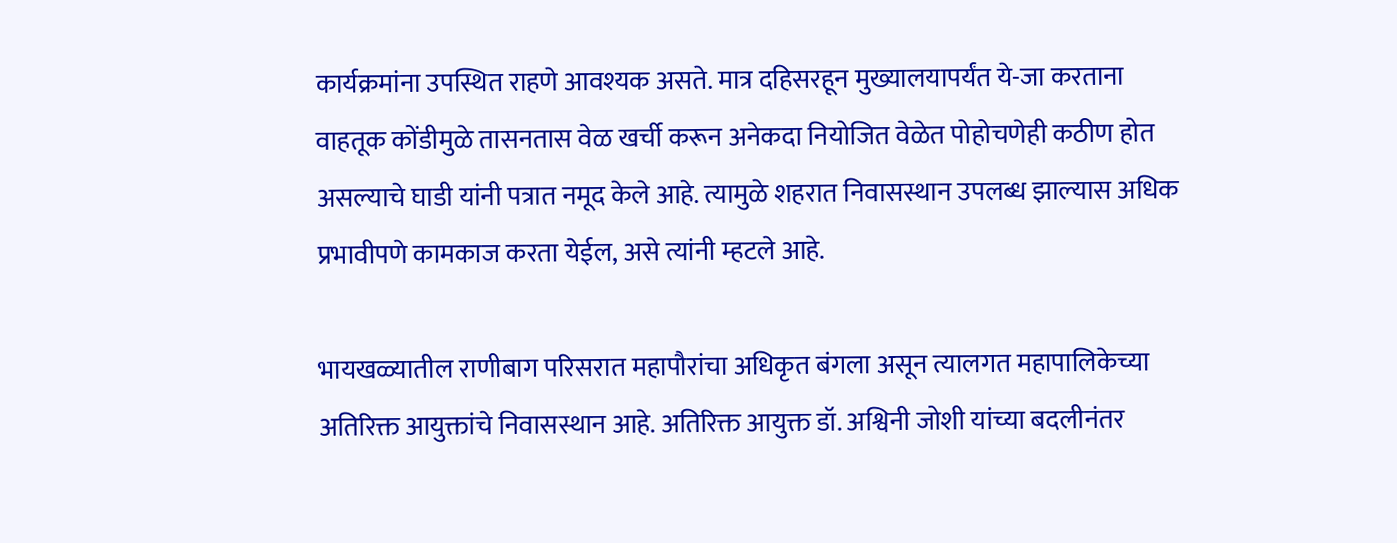कार्यक्रमांना उपस्थित राहणे आवश्यक असते. मात्र दहिसरहून मुख्यालयापर्यंत ये-जा करताना वाहतूक कोंडीमुळे तासनतास वेळ खर्ची करून अनेकदा नियोजित वेळेत पोहोचणेही कठीण होत असल्याचे घाडी यांनी पत्रात नमूद केले आहे. त्यामुळे शहरात निवासस्थान उपलब्ध झाल्यास अधिक प्रभावीपणे कामकाज करता येईल, असे त्यांनी म्हटले आहे.

भायखळ्यातील राणीबाग परिसरात महापौरांचा अधिकृत बंगला असून त्यालगत महापालिकेच्या अतिरिक्त आयुक्तांचे निवासस्थान आहे. अतिरिक्त आयुक्त डॉ. अश्विनी जोशी यांच्या बदलीनंतर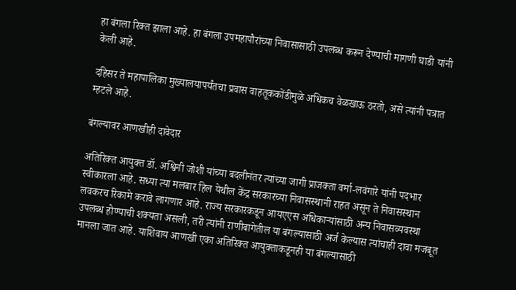हा बंगला रिक्त झाला आहे. हा बंगला उपमहापौरांच्या निवासासाठी उपलब्ध करून देण्याची मागणी घाडी यांनी केली आहे.

दहिसर ते महापालिका मुख्यालयापर्यंतचा प्रवास वाहतूककोंडीमुळे अधिकच वेळखाऊ ठरतो, असे त्यांनी पत्रात म्हटले आहे.

बंगल्यावर आणखीही दावेदार

अतिरिक्त आयुक्त डॉ. अश्विनी जोशी यांच्या बदलीनंतर त्यांच्या जागी प्राजक्ता वर्मा-लवंगारे यांनी पदभार स्वीकारला आहे. सध्या त्या मलबार हिल येथील केंद्र सरकारच्या निवासस्थानी राहत असून ते निवासस्थान लवकरच रिकामे करावे लागणार आहे. राज्य सरकारकडून आयएएस अधिकाऱ्यांसाठी अन्य निवासव्यवस्था उपलब्ध होण्याची शक्यता असली, तरी त्यांनी राणीबागेतील या बंगल्यासाठी अर्ज केल्यास त्यांचाही दावा मजबूत मानला जात आहे. याशिवाय आणखी एका अतिरिक्त आयुक्ताकडूनही या बंगल्यासाठी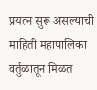प्रयत्न सुरू असल्याची माहिती महापालिका वर्तुळातून मिळत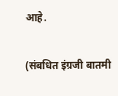आहे.

(संबधित इंग्रजी बातमी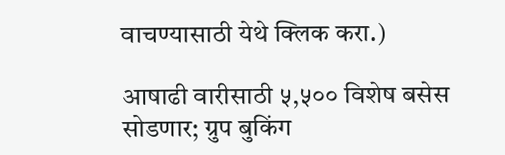वाचण्यासाठी येथे क्लिक करा.)

आषाढी वारीसाठी ५,५०० विशेष बसेस सोडणार; ग्रुप बुकिंग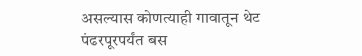असल्यास कोणत्याही गावातून थेट पंढरपूरपर्यंत बस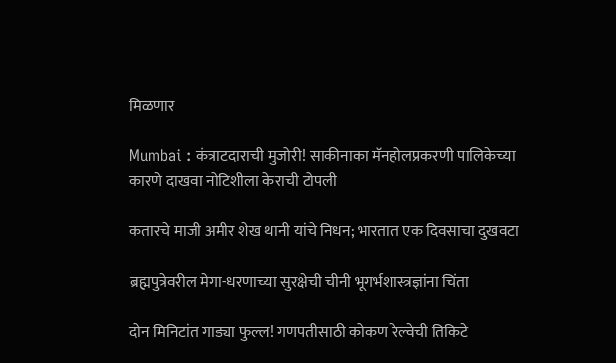मिळणार

Mumbai : कंत्राटदाराची मुजोरी! साकीनाका मॅनहोलप्रकरणी पालिकेच्या कारणे दाखवा नोटिशीला केराची टोपली

कतारचे माजी अमीर शेख थानी यांचे निधन; भारतात एक दिवसाचा दुखवटा

ब्रह्मपुत्रेवरील मेगा-धरणाच्या सुरक्षेची चीनी भूगर्भशास्त्रज्ञांना चिंता

दोन मिनिटांत गाड्या फुल्ल! गणपतीसाठी कोकण रेल्वेची तिकिटे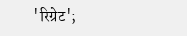'रिग्रेट';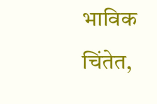भाविक चिंतेत,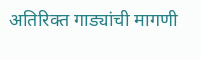अतिरिक्त गाड्यांची मागणी